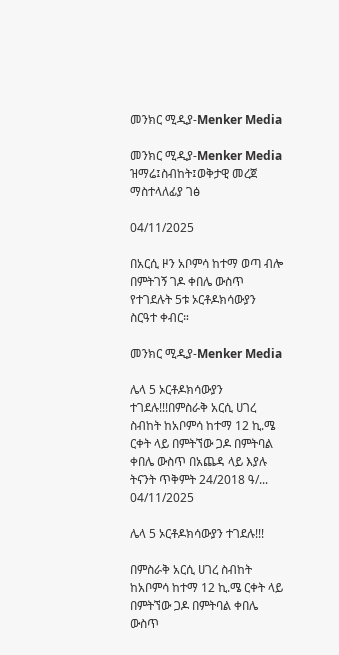መንክር ሚዲያ-Menker Media

መንክር ሚዲያ-Menker Media ዝማሬ፤ስብከት፤ወቅታዊ መረጀ ማስተላለፊያ ገፅ

04/11/2025

በአርሲ ዞን አቦምሳ ከተማ ወጣ ብሎ በምትገኝ ገዶ ቀበሌ ውስጥ የተገደሉት 5ቱ ኦርቶዶክሳውያን ስርዓተ ቀብር።

መንክር ሚዲያ-Menker Media

ሌላ 5 ኦርቶዶክሳውያን ተገደሉ!!!በምስራቅ አርሲ ሀገረ ስብከት ከአቦምሳ ከተማ 12 ኪ.ሜ ርቀት ላይ በምትኘው ጋዶ በምትባል ቀበሌ ውስጥ በአጨዳ ላይ እያሉ ትናንት ጥቅምት 24/2018 ዓ/...
04/11/2025

ሌላ 5 ኦርቶዶክሳውያን ተገደሉ!!!

በምስራቅ አርሲ ሀገረ ስብከት ከአቦምሳ ከተማ 12 ኪ.ሜ ርቀት ላይ በምትኘው ጋዶ በምትባል ቀበሌ ውስጥ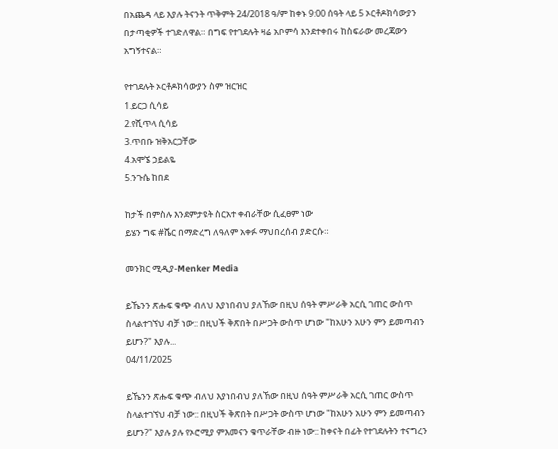በአጨዳ ላይ እያሉ ትናንት ጥቅምት 24/2018 ዓ/ም ከቀኑ 9:00 ሰዓት ላይ 5 ኦርቶዶክሳውያን በታጣቂዎች ተገድለዋል። በግፍ የተገደሉት ዛሬ አቦምሳ እንደተቀበሩ ከስፍራው መረጃውን አግኝተናል።

የተገደሉት ኦርቶዶክሳውያን ስም ዝርዝር
1.ይርጋ ሲሳይ
2.የሺጥላ ሲሳይ
3.ጥበቡ ዝቅአርጋቸው
4.አሞኜ ኃይልዬ
5.ንጉሴ ከበደ

ከታች በምስሉ እንደምታዩት ስርአተ ቀብራቸው ሲፈፀም ነው
ይሄን ግፍ #ሼር በማድረግ ለዓለም አቀፉ ማህበረሰብ ያድርሱ።

መንክር ሚዲያ-Menker Media

ይኼንን ጽሑፍ ቁጭ ብለህ እያነበብህ ያለኸው በዚህ ሰዓት ምሥራቅ አርሲ ገጠር ውስጥ ስላልተገኘህ ብቻ ነው:: በዚህች ቅጽበት በሥጋት ውስጥ ሆነው "ከአሁን አሁን ምን ይመጣብን ይሆን?" እያሉ...
04/11/2025

ይኼንን ጽሑፍ ቁጭ ብለህ እያነበብህ ያለኸው በዚህ ሰዓት ምሥራቅ አርሲ ገጠር ውስጥ ስላልተገኘህ ብቻ ነው:: በዚህች ቅጽበት በሥጋት ውስጥ ሆነው "ከአሁን አሁን ምን ይመጣብን ይሆን?" እያሉ ያሉ የኦሮሚያ ምእመናን ቁጥራቸው ብዙ ነው:: ከቀናት በፊት የተገደሉትን ተናግረን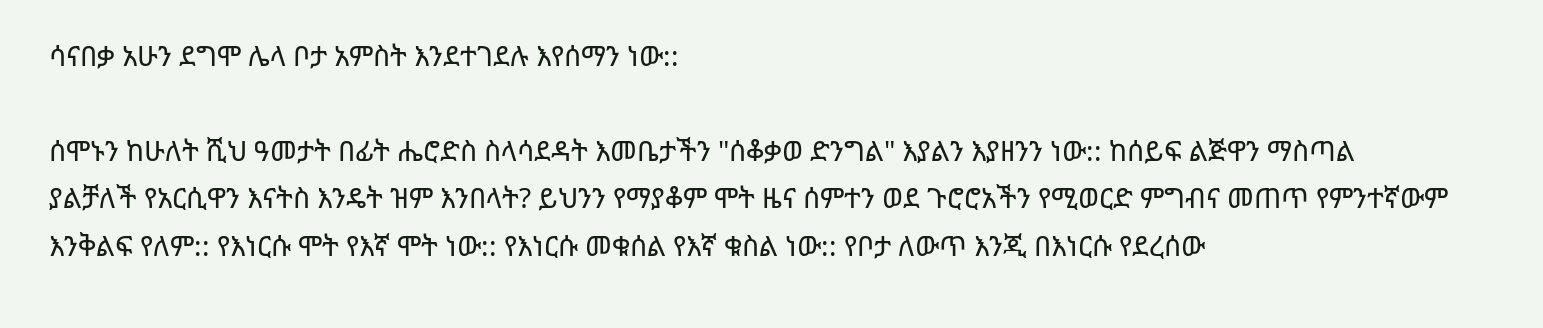ሳናበቃ አሁን ደግሞ ሌላ ቦታ አምስት እንደተገደሉ እየሰማን ነው::

ሰሞኑን ከሁለት ሺህ ዓመታት በፊት ሔሮድስ ስላሳደዳት እመቤታችን "ሰቆቃወ ድንግል" እያልን እያዘንን ነው:: ከሰይፍ ልጅዋን ማስጣል ያልቻለች የአርሲዋን እናትስ እንዴት ዝም እንበላት? ይህንን የማያቆም ሞት ዜና ሰምተን ወደ ጉሮሮአችን የሚወርድ ምግብና መጠጥ የምንተኛውም እንቅልፍ የለም:: የእነርሱ ሞት የእኛ ሞት ነው:: የእነርሱ መቁሰል የእኛ ቁስል ነው:: የቦታ ለውጥ እንጂ በእነርሱ የደረሰው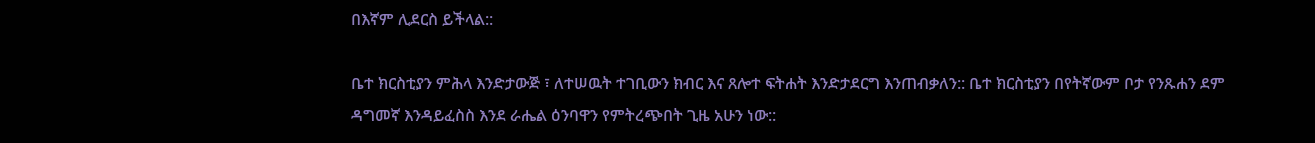በእኛም ሊደርስ ይችላል::

ቤተ ክርስቲያን ምሕላ እንድታውጅ ፣ ለተሠዉት ተገቢውን ክብር እና ጸሎተ ፍትሐት እንድታደርግ እንጠብቃለን:: ቤተ ክርስቲያን በየትኛውም ቦታ የንጹሐን ደም ዳግመኛ እንዳይፈስስ እንደ ራሔል ዕንባዋን የምትረጭበት ጊዜ አሁን ነው::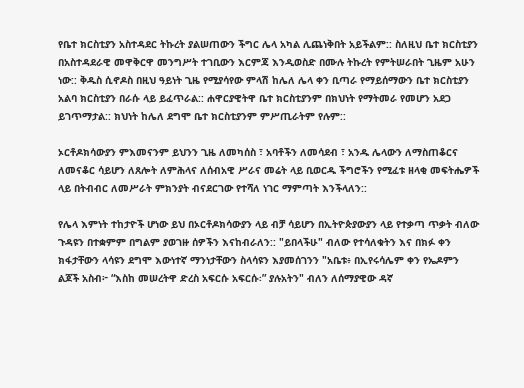የቤተ ክርስቲያን አስተዳደር ትኩረት ያልሠጠውን ችግር ሌላ አካል ሊጨነቅበት አይችልም:: ስለዚህ ቤተ ክርስቲያን በአስተዳደራዊ መዋቅርዋ መንግሥት ተገቢውን እርምጃ እንዲወስድ በሙሉ ትኩረት የምትሠራበት ጊዜም አሁን ነው:: ቅዱስ ሲኖዶስ በዚህ ዓይነት ጊዜ የሚያሳየው ምላሽ ከሌለ ሌላ ቀን ቢጣራ የማይሰማውን ቤተ ክርስቲያን አልባ ክርስቲያን በራሱ ላይ ይፈጥራል:: ሐዋርያዊትዋ ቤተ ክርስቲያንም በክህነት የማትመራ የመሆን አደጋ ይገጥማታል:: ክህነት ከሌለ ደግሞ ቤተ ክርስቲያንም ምሥጢራትም የሉም::

ኦርቶዶክሳውያን ምእመናንም ይህንን ጊዜ ለመካሰስ ፣ አባቶችን ለመሳደብ ፣ አንዱ ሌላውን ለማስጠቆርና ለመናቆር ሳይሆን ለጸሎት ለምሕላና ለሰብአዊ ሥራና መሬት ላይ ቢወርዱ ችግሮችን የሚፈቱ ዘላቂ መፍትሔዎች ላይ በትብብር ለመሥራት ምክንያት ብናደርገው የተሻለ ነገር ማምጣት እንችላለን::

የሌላ እምነት ተከታዮች ሆነው ይህ በኦርቶዶክሳውያን ላይ ብቻ ሳይሆን በኢትዮጵያውያን ላይ የተቃጣ ጥቃት ብለው ጉዳዩን በተቋምም በግልም ያወገዙ ሰዎችን እናከብራለን:: "ይበላችሁ" ብለው የተሳለቁትን እና በክፉ ቀን ክፋታቸውን ላሳዩን ደግሞ እውነተኛ ማንነታቸውን ስላሳዩን እያመሰገንን "አቤቱ፥ በኢየሩሳሌም ቀን የኤዶምን ልጆች አስብ፦ “እስከ መሠረትዋ ድረስ አፍርሱ አፍርሱ፡” ያሉአትን" ብለን ለሰማያዊው ዳኛ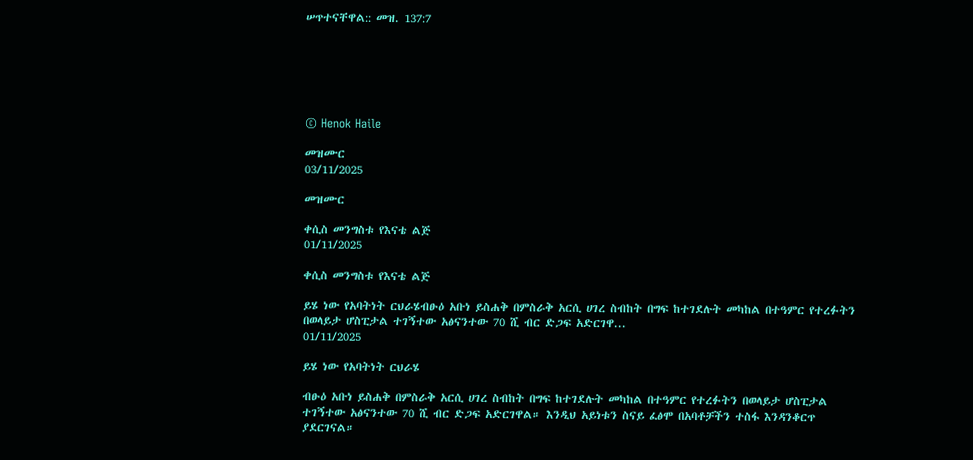ሠጥተናቸዋል:: መዝ. 137:7






© Henok Haile

መዝሙር
03/11/2025

መዝሙር

ቀሲስ መንግስቱ የእናቴ ልጅ
01/11/2025

ቀሲስ መንግስቱ የእናቴ ልጅ

ይሄ ነው የአባትነት ርህራሄብፁዕ አቡነ ይስሐቅ በምስራቅ አርሲ ሀገረ ስብከት በግፍ ከተገደሉት መካከል በተዓምር የተረፉትን በወላይታ ሆስፒታል ተገኝተው አፅናንተው 70 ሺ ብር ድጋፍ አድርገዋ...
01/11/2025

ይሄ ነው የአባትነት ርህራሄ

ብፁዕ አቡነ ይስሐቅ በምስራቅ አርሲ ሀገረ ስብከት በግፍ ከተገደሉት መካከል በተዓምር የተረፉትን በወላይታ ሆስፒታል ተገኝተው አፅናንተው 70 ሺ ብር ድጋፍ አድርገዋል። እንዲህ አይነቱን ስናይ ፈፅሞ በአባቶቻችን ተስፋ እንዳንቆርጥ ያደርገናል።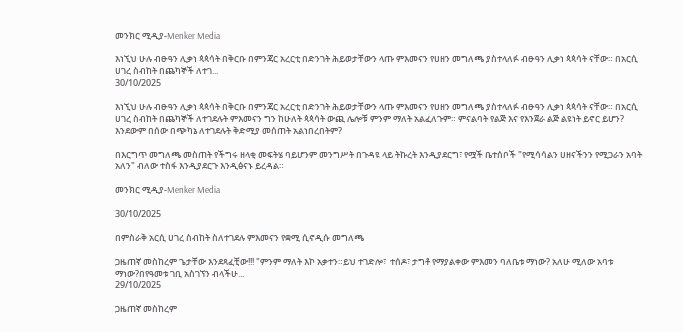መንክር ሚዲያ-Menker Media

እነኚህ ሁሉ ብፁዓን ሊቃነ ጳጳሳት በቅርቡ በምንጃር አረርቲ በድንገት ሕይወታቸውን ላጡ ምእመናን የሀዘን መግለጫ ያስተላለፉ ብፁዓን ሊቃነ ጳጳሳት ናቸው። በአርሲ ሀገረ ስብከት በጨካኞች ለተገ...
30/10/2025

እነኚህ ሁሉ ብፁዓን ሊቃነ ጳጳሳት በቅርቡ በምንጃር አረርቲ በድንገት ሕይወታቸውን ላጡ ምእመናን የሀዘን መግለጫ ያስተላለፉ ብፁዓን ሊቃነ ጳጳሳት ናቸው። በአርሲ ሀገረ ስብከት በጨካኞች ለተገደሉት ምእመናን ግን ከሁለት ጳጳሳት ውጪ ሌሎቹ ምንም ማለት አልፈለጉም። ምናልባት የልጅ እና የእንጀራ ልጅ ልዩነት ይኖር ይሆን? እንደውም በሰው በጭካኔ ለተገደሉት ቅድሚያ መሰጠት አልነበረበትም?

በእርግጥ መግለጫ መስጠት የችግሩ ዘላቂ መፍትሄ ባይሆንም መንግሥት በጉዳዩ ላይ ትኩረት እንዲያደርግ፣ የሟች ቤተሰቦች "የሚሳሳልን ሀዘናችንን የሚጋራን አባት አለን" ብለው ተስፋ እንዲያደርጉ እንዲፅናኑ ይረዳል።

መንክር ሚዲያ-Menker Media

30/10/2025

በምስራቅ አርሲ ሀገረ ስብከት ስለተገደሉ ምእመናን የቋሚ ሲኖዲሱ መግለጫ

ጋዜጠኛ መስከረም ጌታቸው እንደጻፈቺው!!! "ምንም ማለት እኮ አቃተን።ይህ ተገድሎ፣  ተሰዶ፣ ታግቶ የማያልቀው ምእመን ባለቤቱ ማነው? አለሁ ሚለው አባቱ ማነው?በየዓመቱ ገቢ አስገኘን ብላችሁ...
29/10/2025

ጋዜጠኛ መስከረም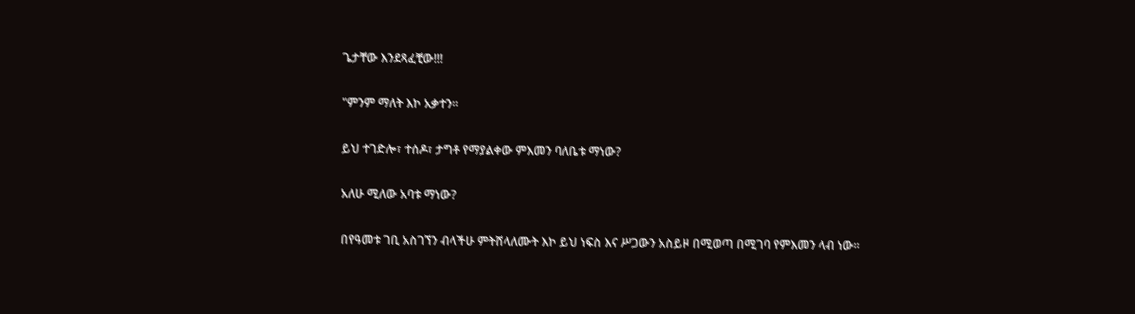ጌታቸው እንደጻፈቺው!!!

"ምንም ማለት እኮ አቃተን።

ይህ ተገድሎ፣ ተሰዶ፣ ታግቶ የማያልቀው ምእመን ባለቤቱ ማነው?

አለሁ ሚለው አባቱ ማነው?

በየዓመቱ ገቢ አስገኘን ብላችሁ ምትሸላለሙት እኮ ይህ ነፍስ እና ሥጋውን አስይዞ በሚወጣ በሚገባ የምእመን ላብ ነው።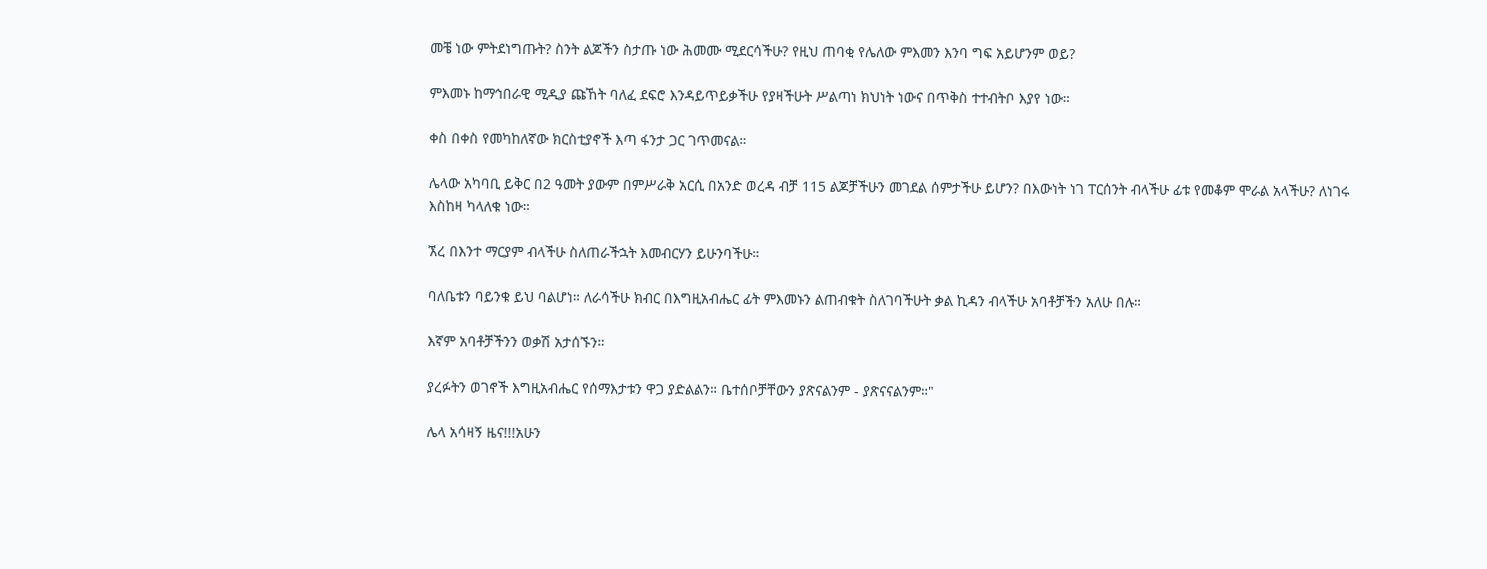መቼ ነው ምትደነግጡት? ስንት ልጆችን ስታጡ ነው ሕመሙ ሚደርሳችሁ? የዚህ ጠባቂ የሌለው ምእመን እንባ ግፍ አይሆንም ወይ?

ምእመኑ ከማኅበራዊ ሚዲያ ጩኸት ባለፈ ደፍሮ እንዳይጥይቃችሁ የያዛችሁት ሥልጣነ ክህነት ነውና በጥቅስ ተተብትቦ እያየ ነው።

ቀስ በቀስ የመካከለኛው ክርስቲያኖች እጣ ፋንታ ጋር ገጥመናል።

ሌላው አካባቢ ይቅር በ2 ዓመት ያውም በምሥራቅ አርሲ በአንድ ወረዳ ብቻ 115 ልጆቻችሁን መገደል ሰምታችሁ ይሆን? በእውነት ነገ ፐርሰንት ብላችሁ ፊቱ የመቆም ሞራል አላችሁ? ለነገሩ እስከዛ ካላለቁ ነው።

ኧረ በእንተ ማርያም ብላችሁ ስለጠራችኋት እመብርሃን ይሁንባችሁ።

ባለቤቱን ባይንቁ ይህ ባልሆነ። ለራሳችሁ ክብር በእግዚአብሔር ፊት ምእመኑን ልጠብቁት ስለገባችሁት ቃል ኪዳን ብላችሁ አባቶቻችን አለሁ በሉ።

እኛም አባቶቻችንን ወቃሽ አታሰኙን።

ያረፉትን ወገኖች እግዚአብሔር የሰማእታቱን ዋጋ ያድልልን። ቤተሰቦቻቸውን ያጽናልንም - ያጽናናልንም።"

ሌላ አሳዛኝ ዜና!!!አሁን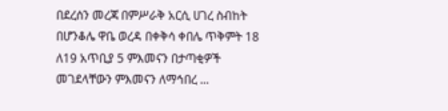በደረሰን መረጃ በምሥራቅ አርሲ ሀገረ ስብከት በሆንቆሌ ዋቤ ወረዳ በቀቅሳ ቀበሌ ጥቅምት 18 ለ19 አጥቢያ 5 ምእመናን በታጣቂዎች መገደላቸውን ምእመናን ለማኅበረ ...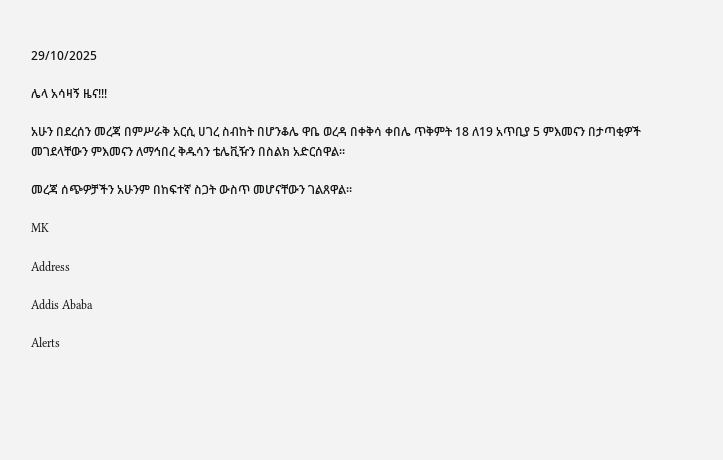29/10/2025

ሌላ አሳዛኝ ዜና!!!

አሁን በደረሰን መረጃ በምሥራቅ አርሲ ሀገረ ስብከት በሆንቆሌ ዋቤ ወረዳ በቀቅሳ ቀበሌ ጥቅምት 18 ለ19 አጥቢያ 5 ምእመናን በታጣቂዎች መገደላቸውን ምእመናን ለማኅበረ ቅዱሳን ቴሌቪዥን በስልክ አድርሰዋል።

መረጃ ሰጭዎቻችን አሁንም በከፍተኛ ስጋት ውስጥ መሆናቸውን ገልጸዋል።

MK

Address

Addis Ababa

Alerts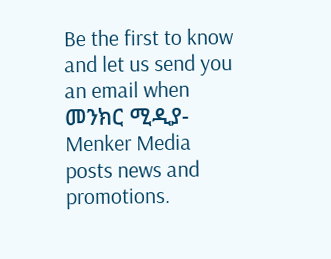Be the first to know and let us send you an email when መንክር ሚዲያ-Menker Media posts news and promotions.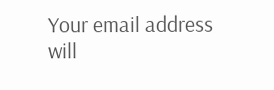Your email address will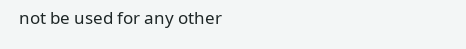not be used for any other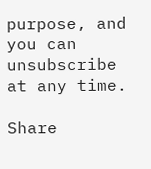purpose, and you can unsubscribe at any time.

Share